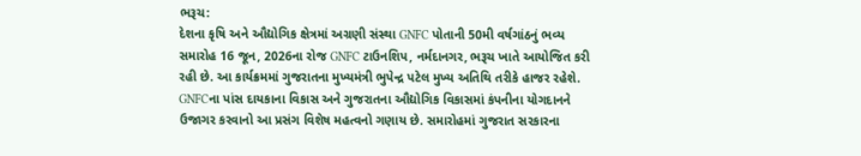ભરૂચ:
દેશના કૃષિ અને ઔદ્યોગિક ક્ષેત્રમાં અગ્રણી સંસ્થા GNFC પોતાની 50મી વર્ષગાંઠનું ભવ્ય સમારોહ 16 જૂન, 2026ના રોજ GNFC ટાઉનશિપ, નર્મદાનગર, ભરૂચ ખાતે આયોજિત કરી રહી છે. આ કાર્યક્રમમાં ગુજરાતના મુખ્યમંત્રી ભુપેન્દ્ર પટેલ મુખ્ય અતિથિ તરીકે હાજર રહેશે.
GNFCના પાંસ દાયકાના વિકાસ અને ગુજરાતના ઔદ્યોગિક વિકાસમાં કંપનીના યોગદાનને ઉજાગર કરવાનો આ પ્રસંગ વિશેષ મહત્વનો ગણાય છે. સમારોહમાં ગુજરાત સરકારના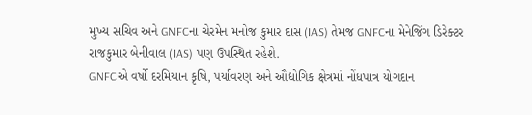મુખ્ય સચિવ અને GNFCના ચેરમેન મનોજ કુમાર દાસ (IAS) તેમજ GNFCના મેનેજિંગ ડિરેક્ટર રાજકુમાર બેનીવાલ (IAS) પણ ઉપસ્થિત રહેશે.
GNFCએ વર્ષો દરમિયાન કૃષિ, પર્યાવરણ અને ઔદ્યોગિક ક્ષેત્રમાં નોંધપાત્ર યોગદાન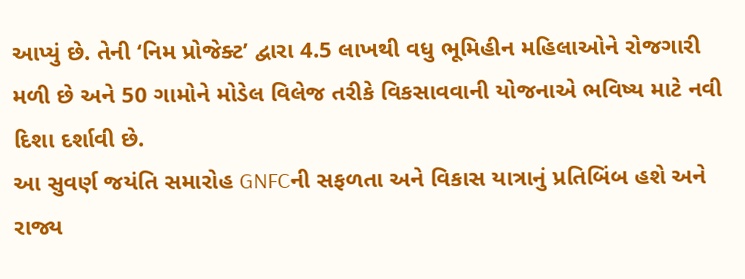આપ્યું છે. તેની ‘નિમ પ્રોજેક્ટ’ દ્વારા 4.5 લાખથી વધુ ભૂમિહીન મહિલાઓને રોજગારી મળી છે અને 50 ગામોને મોડેલ વિલેજ તરીકે વિકસાવવાની યોજનાએ ભવિષ્ય માટે નવી દિશા દર્શાવી છે.
આ સુવર્ણ જયંતિ સમારોહ GNFCની સફળતા અને વિકાસ યાત્રાનું પ્રતિબિંબ હશે અને રાજ્ય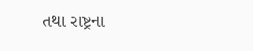તથા રાષ્ટ્રના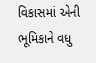વિકાસમાં એની ભૂમિકાને વધુ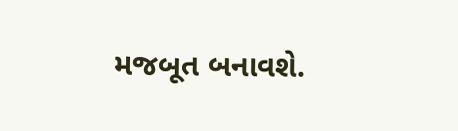મજબૂત બનાવશે.